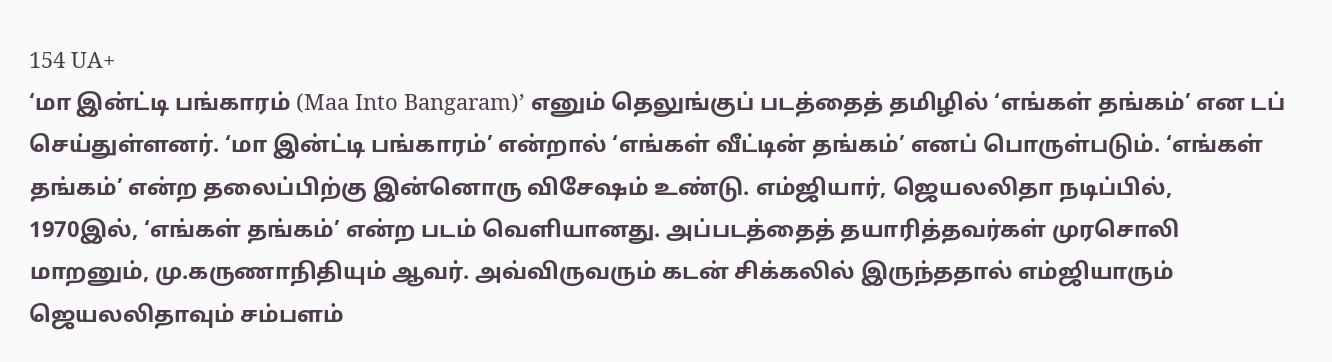154 UA+
‘மா இன்ட்டி பங்காரம் (Maa Into Bangaram)’ எனும் தெலுங்குப் படத்தைத் தமிழில் ‘எங்கள் தங்கம்’ என டப் செய்துள்ளனர். ‘மா இன்ட்டி பங்காரம்’ என்றால் ‘எங்கள் வீட்டின் தங்கம்’ எனப் பொருள்படும். ‘எங்கள் தங்கம்’ என்ற தலைப்பிற்கு இன்னொரு விசேஷம் உண்டு. எம்ஜியார், ஜெயலலிதா நடிப்பில், 1970இல், ‘எங்கள் தங்கம்’ என்ற படம் வெளியானது. அப்படத்தைத் தயாரித்தவர்கள் முரசொலி மாறனும், மு.கருணாநிதியும் ஆவர். அவ்விருவரும் கடன் சிக்கலில் இருந்ததால் எம்ஜியாரும் ஜெயலலிதாவும் சம்பளம்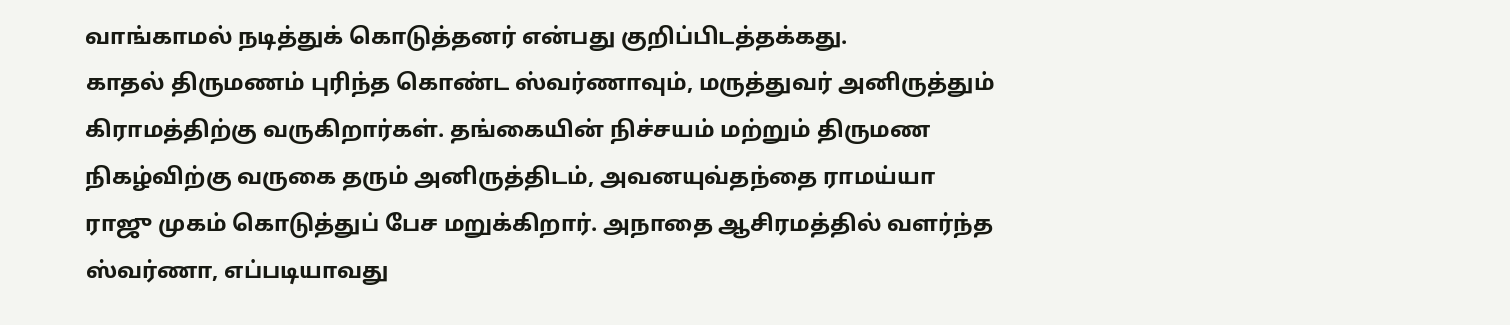வாங்காமல் நடித்துக் கொடுத்தனர் என்பது குறிப்பிடத்தக்கது.
காதல் திருமணம் புரிந்த கொண்ட ஸ்வர்ணாவும், மருத்துவர் அனிருத்தும் கிராமத்திற்கு வருகிறார்கள். தங்கையின் நிச்சயம் மற்றும் திருமண நிகழ்விற்கு வருகை தரும் அனிருத்திடம், அவனயுவ்தந்தை ராமய்யா ராஜு முகம் கொடுத்துப் பேச மறுக்கிறார். அநாதை ஆசிரமத்தில் வளர்ந்த ஸ்வர்ணா, எப்படியாவது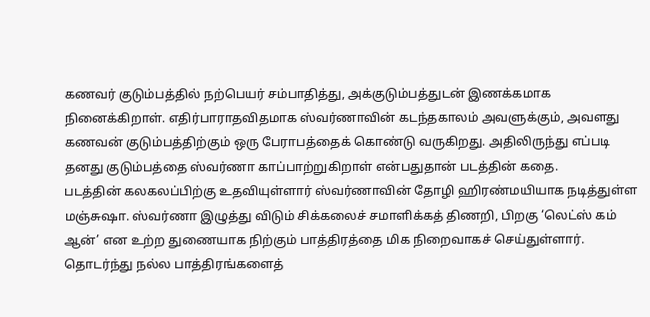கணவர் குடும்பத்தில் நற்பெயர் சம்பாதித்து, அக்குடும்பத்துடன் இணக்கமாக நினைக்கிறாள். எதிர்பாராதவிதமாக ஸ்வர்ணாவின் கடந்தகாலம் அவளுக்கும், அவளது கணவன் குடும்பத்திற்கும் ஒரு பேராபத்தைக் கொண்டு வருகிறது. அதிலிருந்து எப்படி தனது குடும்பத்தை ஸ்வர்ணா காப்பாற்றுகிறாள் என்பதுதான் படத்தின் கதை.
படத்தின் கலகலப்பிற்கு உதவியுள்ளார் ஸ்வர்ணாவின் தோழி ஹிரண்மயியாக நடித்துள்ள மஞ்சுஷா. ஸ்வர்ணா இழுத்து விடும் சிக்கலைச் சமாளிக்கத் திணறி, பிறகு ‘லெட்ஸ் கம் ஆன்’ என உற்ற துணையாக நிற்கும் பாத்திரத்தை மிக நிறைவாகச் செய்துள்ளார். தொடர்ந்து நல்ல பாத்திரங்களைத்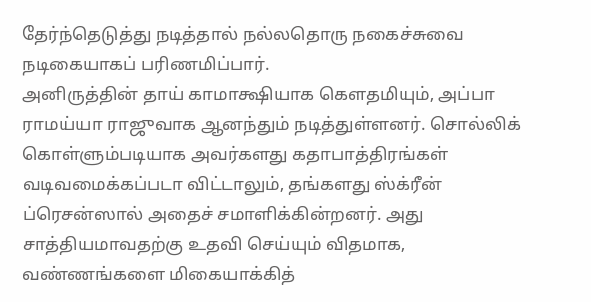தேர்ந்தெடுத்து நடித்தால் நல்லதொரு நகைச்சுவை நடிகையாகப் பரிணமிப்பார்.
அனிருத்தின் தாய் காமாக்ஷியாக கெளதமியும், அப்பா ராமய்யா ராஜுவாக ஆனந்தும் நடித்துள்ளனர். சொல்லிக் கொள்ளும்படியாக அவர்களது கதாபாத்திரங்கள் வடிவமைக்கப்படா விட்டாலும், தங்களது ஸ்க்ரீன் ப்ரெசன்ஸால் அதைச் சமாளிக்கின்றனர். அது சாத்தியமாவதற்கு உதவி செய்யும் விதமாக, வண்ணங்களை மிகையாக்கித்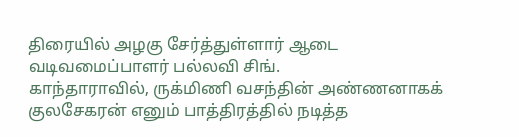திரையில் அழகு சேர்த்துள்ளார் ஆடை வடிவமைப்பாளர் பல்லவி சிங்.
காந்தாராவில், ருக்மிணி வசந்தின் அண்ணனாகக் குலசேகரன் எனும் பாத்திரத்தில் நடித்த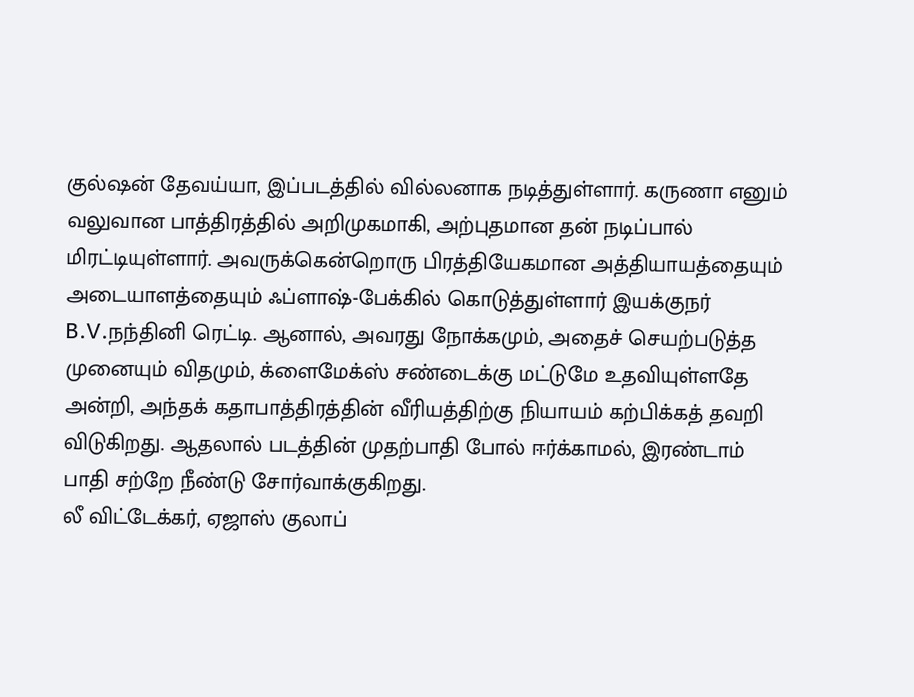குல்ஷன் தேவய்யா, இப்படத்தில் வில்லனாக நடித்துள்ளார். கருணா எனும் வலுவான பாத்திரத்தில் அறிமுகமாகி, அற்புதமான தன் நடிப்பால் மிரட்டியுள்ளார். அவருக்கென்றொரு பிரத்தியேகமான அத்தியாயத்தையும் அடையாளத்தையும் ஃப்ளாஷ்-பேக்கில் கொடுத்துள்ளார் இயக்குநர் B.V.நந்தினி ரெட்டி. ஆனால், அவரது நோக்கமும், அதைச் செயற்படுத்த முனையும் விதமும், க்ளைமேக்ஸ் சண்டைக்கு மட்டுமே உதவியுள்ளதே அன்றி, அந்தக் கதாபாத்திரத்தின் வீரியத்திற்கு நியாயம் கற்பிக்கத் தவறி விடுகிறது. ஆதலால் படத்தின் முதற்பாதி போல் ஈர்க்காமல், இரண்டாம் பாதி சற்றே நீண்டு சோர்வாக்குகிறது.
லீ விட்டேக்கர், ஏஜாஸ் குலாப்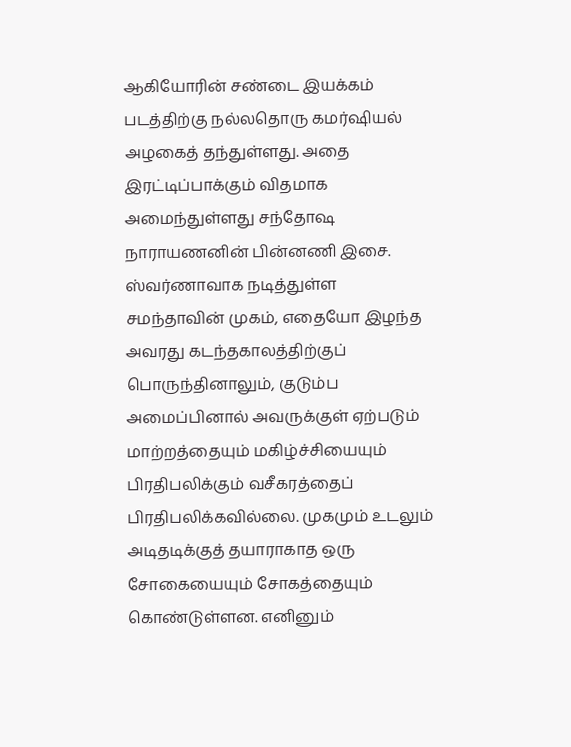ஆகியோரின் சண்டை இயக்கம் படத்திற்கு நல்லதொரு கமர்ஷியல் அழகைத் தந்துள்ளது. அதை இரட்டிப்பாக்கும் விதமாக அமைந்துள்ளது சந்தோஷ நாராயணனின் பின்னணி இசை. ஸ்வர்ணாவாக நடித்துள்ள சமந்தாவின் முகம், எதையோ இழந்த அவரது கடந்தகாலத்திற்குப் பொருந்தினாலும், குடும்ப அமைப்பினால் அவருக்குள் ஏற்படும் மாற்றத்தையும் மகிழ்ச்சியையும் பிரதிபலிக்கும் வசீகரத்தைப் பிரதிபலிக்கவில்லை. முகமும் உடலும் அடிதடிக்குத் தயாராகாத ஒரு சோகையையும் சோகத்தையும் கொண்டுள்ளன. எனினும்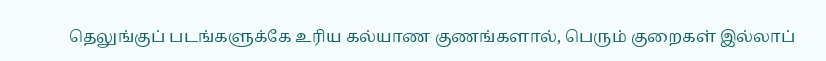தெலுங்குப் படங்களுக்கே உரிய கல்யாண குணங்களால், பெரும் குறைகள் இல்லாப்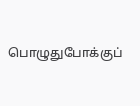பொழுதுபோக்குப்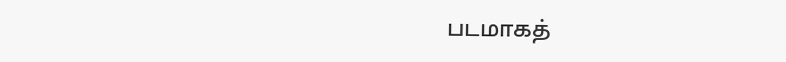படமாகத்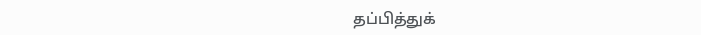தப்பித்துக்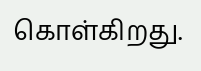கொள்கிறது.